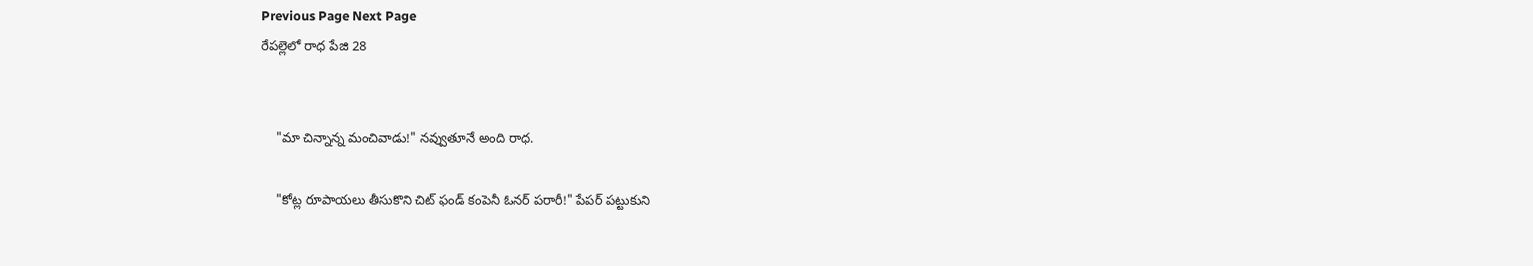Previous Page Next Page
రేపల్లెలో రాధ పేజి 28


    "మా చిన్నాన్న మంచివాడు!" నవ్వుతూనే అంది రాధ.

    "కోట్ల రూపాయలు తీసుకొని చిట్ ఫండ్ కంపెనీ ఓనర్ పరారీ!" పేపర్ పట్టుకుని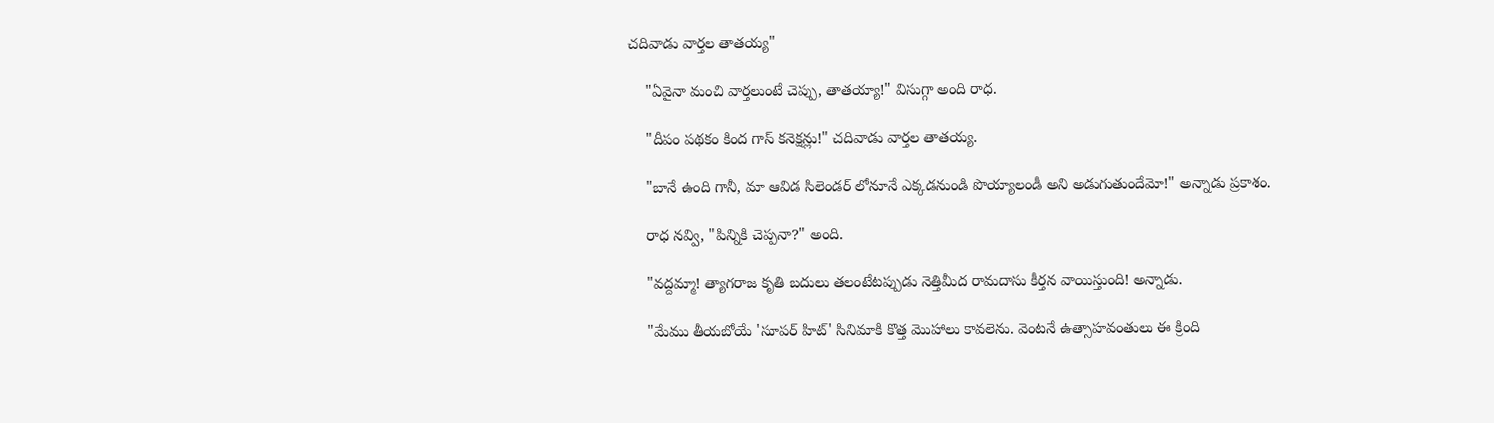చదివాడు వార్తల తాతయ్య"

    "ఏవైనా మంచి వార్తలుంటే చెప్పు, తాతయ్యా!" విసుగ్గా అంది రాధ.

    "దీపం పథకం కింద గాస్ కనెక్షన్లు!" చదివాడు వార్తల తాతయ్య.

    "బానే ఉంది గానీ, మా ఆవిడ సిలెండర్ లోనూనే ఎక్కడనుండి పొయ్యాలండీ అని అడుగుతుందేమో!" అన్నాడు ప్రకాశం.

    రాధ నవ్వి, "పిన్నికి చెప్పనా?" అంది.

    "వద్దమ్మా! త్యాగరాజ కృతి బదులు తలంటేటప్పుడు నెత్తిమీద రామదాసు కీర్తన వాయిస్తుంది! అన్నాడు.

    "మేము తీయబోయే 'సూపర్ హిట్' సినిమాకి కొత్త మొహాలు కావలెను. వెంటనే ఉత్సాహవంతులు ఈ క్రింది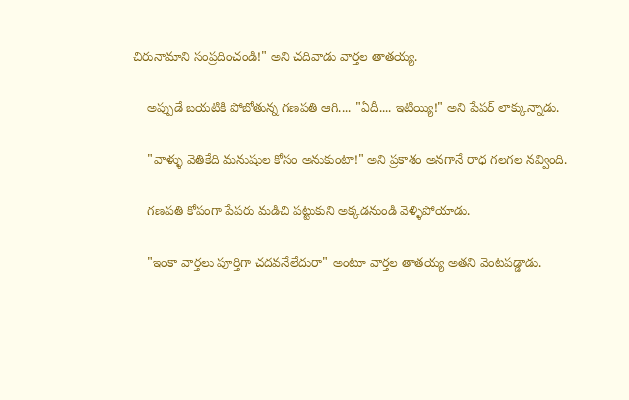చిరునామాని సంప్రదించండి!" అని చదివాడు వార్తల తాతయ్య.

    అప్పుడే బయటికి పోబోతున్న గణపతి ఆగి.... "ఏదీ.... ఇటియ్యి!" అని పేపర్ లాక్కున్నాడు.

    "వాళ్ళు వెతికేది మనుషుల కోసం అనుకుంటా!" అని ప్రకాశం అనగానే రాధ గలగల నవ్వింది.

    గణపతి కోపంగా పేపరు మడిచి పట్టుకుని అక్కడనుండి వెళ్ళిపోయాడు.

    "ఇంకా వార్తలు పూర్తిగా చదవనేలేదురా" అంటూ వార్తల తాతయ్య అతని వెంటపడ్డాడు.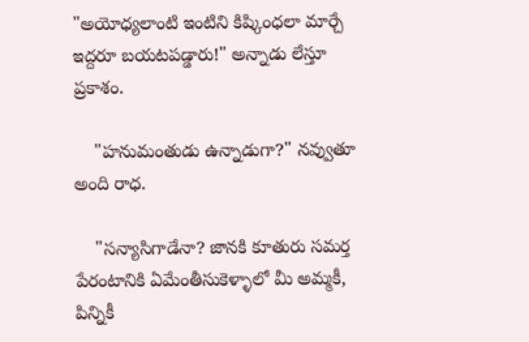"అయోధ్యలాంటి ఇంటిని కిష్కింధలా మార్చే ఇద్దరూ బయటపడ్డారు!" అన్నాడు లేస్తూ ప్రకాశం.

    "హనుమంతుడు ఉన్నాడుగా?" నవ్వుతూ అంది రాధ.

    "సన్యాసిగాడేనా? జానకి కూతురు సమర్త పేరంటానికి ఏమేంతీసుకెళ్ళాలో మీ అమ్మకీ, పిన్నికీ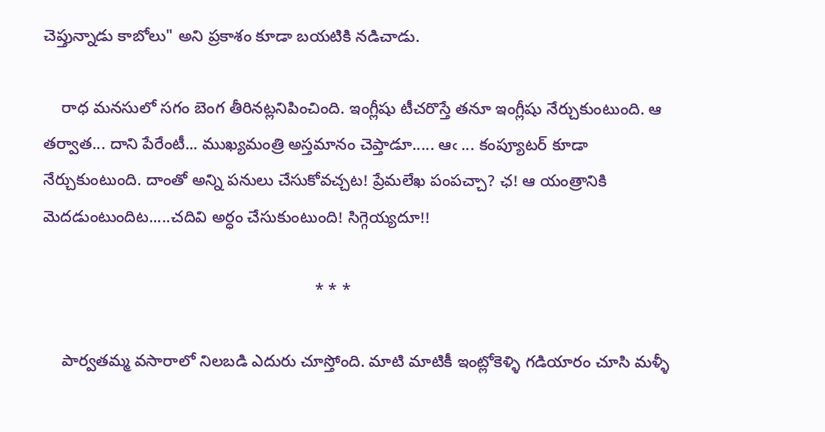చెప్తున్నాడు కాబోలు" అని ప్రకాశం కూడా బయటికి నడిచాడు.

    రాధ మనసులో సగం బెంగ తీరినట్లనిపించింది. ఇంగ్లీషు టీచరొస్తే తనూ ఇంగ్లీషు నేర్చుకుంటుంది. ఆ తర్వాత... దాని పేరేంటీ... ముఖ్యమంత్రి అస్తమానం చెప్తాడూ..... ఆఁ ... కంప్యూటర్ కూడా నేర్చుకుంటుంది. దాంతో అన్ని పనులు చేసుకోవచ్చట! ప్రేమలేఖ పంపచ్చా? ఛ! ఆ యంత్రానికి మెదడుంటుందిట.....చదివి అర్ధం చేసుకుంటుంది! సిగ్గెయ్యదూ!!

                                                            * * *

    పార్వతమ్మ వసారాలో నిలబడి ఎదురు చూస్తోంది. మాటి మాటికీ ఇంట్లోకెళ్ళి గడియారం చూసి మళ్ళీ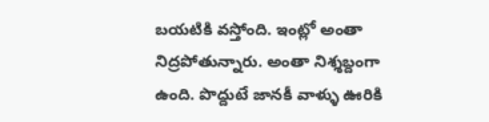బయటికి వస్తోంది. ఇంట్లో అంతా నిద్రపోతున్నారు. అంతా నిశ్శబ్దంగా ఉంది. పొద్దుటే జానకీ వాళ్ళు ఊరికి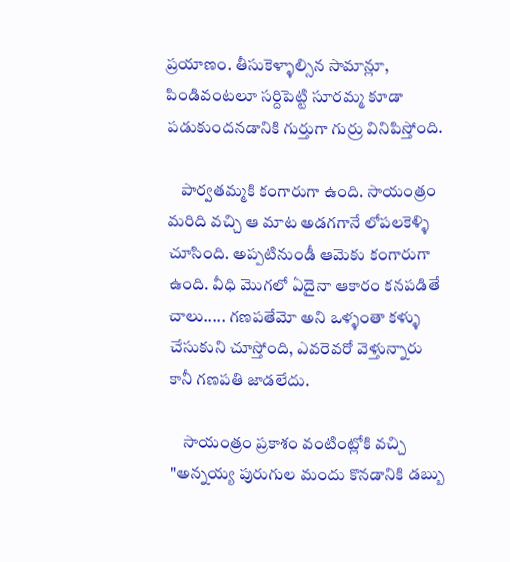ప్రయాణం. తీసుకెళ్ళాల్సిన సామాన్లూ, పిండివంటలూ సర్దిపెట్టి సూరమ్మ కూడా పడుకుందనడానికి గుర్తుగా గుర్రు వినిపిస్తోంది.

    పార్వతమ్మకి కంగారుగా ఉంది. సాయంత్రం మరిది వచ్చి ఆ మాట అడగగానే లోపలకెళ్ళి చూసింది. అప్పటినుండీ ఆమెకు కంగారుగా ఉంది. వీధి మొగలో ఏదైనా ఆకారం కనపడితే చాలు..... గణపతేమో అని ఒళ్ళంతా కళ్ళు చేసుకుని చూస్తోంది, ఎవరెవరో వెళ్తున్నారు కానీ గణపతి జాడలేదు.

    సాయంత్రం ప్రకాశం వంటింట్లోకి వచ్చి "అన్నయ్య పురుగుల మందు కొనడానికి డబ్బు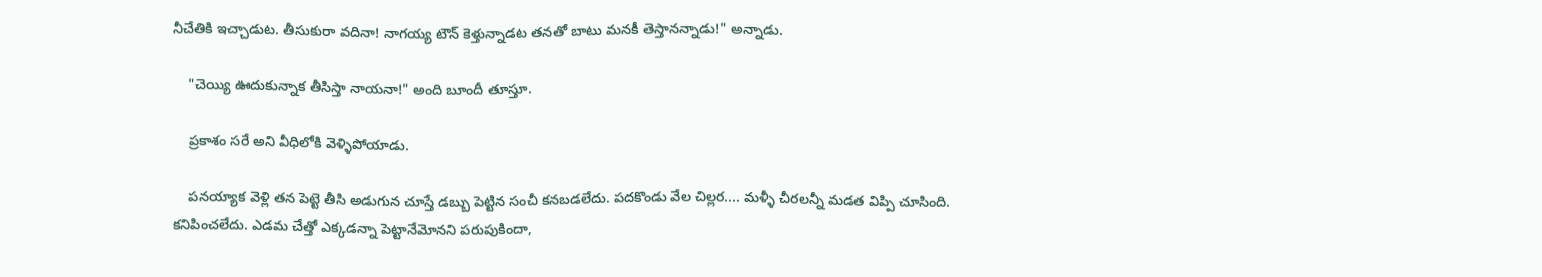నీచేతికి ఇచ్చాడుట. తీసుకురా వదినా! నాగయ్య టౌన్ కెళ్తున్నాడట తనతో బాటు మనకీ తెస్తానన్నాడు!" అన్నాడు.

    "చెయ్యి ఊదుకున్నాక తీసిస్తా నాయనా!" అంది బూందీ తూస్తూ.

    ప్రకాశం సరే అని వీధిలోకి వెళ్ళిపోయాడు.

    పనయ్యాక వెళ్లి తన పెట్టె తీసి అడుగున చూస్తే డబ్బు పెట్టిన సంచీ కనబడలేదు. పదకొండు వేల చిల్లర.... మళ్ళీ చీరలన్నీ మడత విప్పి చూసింది. కనిపించలేదు. ఎడమ చేత్తో ఎక్కడన్నా పెట్టానేమోనని పరుపుకిందా,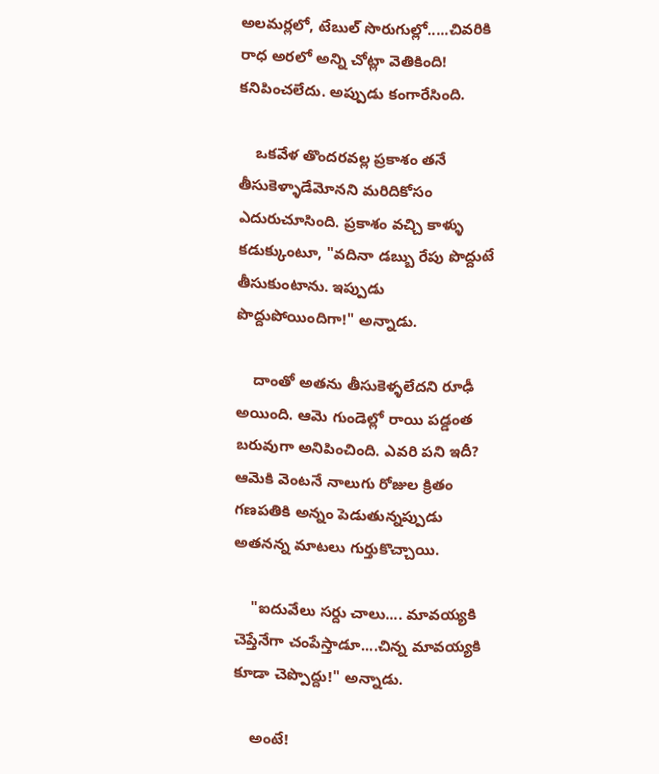అలమర్లలో, టేబుల్ సొరుగుల్లో.....చివరికి రాధ అరలో అన్ని చోట్లా వెతికింది! కనిపించలేదు. అప్పుడు కంగారేసింది.

    ఒకవేళ తొందరవల్ల ప్రకాశం తనే తీసుకెళ్ళాడేమోనని మరిదికోసం ఎదురుచూసింది. ప్రకాశం వచ్చి కాళ్ళు కడుక్కుంటూ, "వదినా డబ్బు రేపు పొద్దుటే తీసుకుంటాను. ఇప్పుడు పొద్దుపోయిందిగా!" అన్నాడు.

    దాంతో అతను తీసుకెళ్ళలేదని రూఢీ అయింది. ఆమె గుండెల్లో రాయి పడ్డంత బరువుగా అనిపించింది. ఎవరి పని ఇదీ? ఆమెకి వెంటనే నాలుగు రోజుల క్రితం గణపతికి అన్నం పెడుతున్నప్పుడు అతనన్న మాటలు గుర్తుకొచ్చాయి.

    "ఐదువేలు సర్దు చాలు.... మావయ్యకి చెప్తేనేగా చంపేస్తాడూ....చిన్న మావయ్యకి కూడా చెప్పొద్దు!" అన్నాడు.

    అంటే!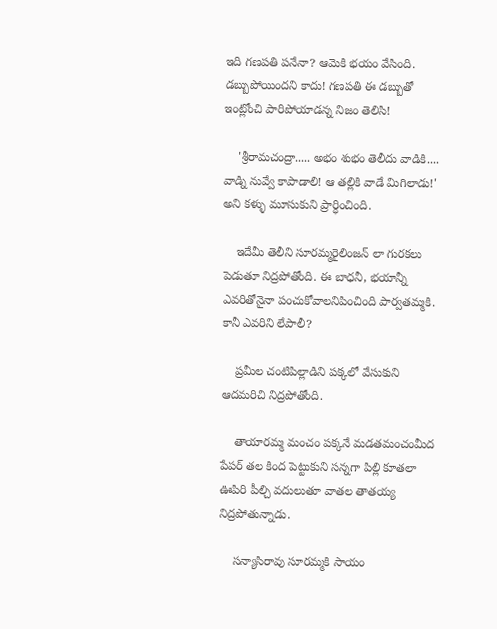ఇది గణపతి పనేనా? ఆమెకి భయం వేసింది. డబ్బుపోయిందని కాదు! గణపతి ఈ డబ్బుతో ఇంట్లోంచి పారిపోయాడన్న నిజం తెలిసి!

    'శ్రీరామచంద్రా..... అభం శుభం తెలీదు వాడికి.... వాడ్ని నువ్వే కాపాడాలి! ఆ తల్లికి వాడే మిగిలాడు!' అని కళ్ళు మూసుకుని ప్రార్ధించింది.

    ఇదేమీ తెలీని సూరమ్మరైలింజన్ లా గురకలు పెడుతూ నిద్రపోతోంది. ఈ బాధనీ, భయాన్నీ ఎవరితోనైనా పంచుకోవాలనిపించింది పార్వతమ్మకి. కానీ ఎవరిని లేపాలీ?

    ప్రమీల చంటిపిల్లాడిని పక్కలో వేసుకుని ఆదమరిచి నిద్రపోతోంది.

    తాయారమ్మ మంచం పక్కనే మడతమంచంమీద పేపర్ తల కింద పెట్టుకుని సన్నగా పిల్లి కూతలా ఊపిరి పీల్చి వదులుతూ వాతల తాతయ్య నిద్రపోతున్నాడు.

    సన్యాసిరావు సూరమ్మకి సాయం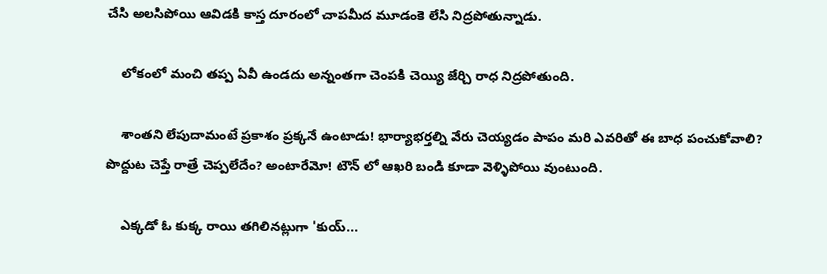చేసి అలసిపోయి ఆవిడకి కాస్త దూరంలో చాపమీద మూడంకె లేసి నిద్రపోతున్నాడు.

    లోకంలో మంచి తప్ప ఏవీ ఉండదు అన్నంతగా చెంపకి చెయ్యి జేర్చి రాధ నిద్రపోతుంది.

    శాంతని లేపుదామంటే ప్రకాశం ప్రక్కనే ఉంటాడు! భార్యాభర్తల్ని వేరు చెయ్యడం పాపం మరి ఎవరితో ఈ బాధ పంచుకోవాలి? పొద్దుట చెప్తే రాత్రే చెప్పలేదేం? అంటారేమో! టౌన్ లో ఆఖరి బండి కూడా వెళ్ళిపోయి వుంటుంది.

    ఎక్కడో ఓ కుక్క రాయి తగిలినట్లుగా 'కుయ్...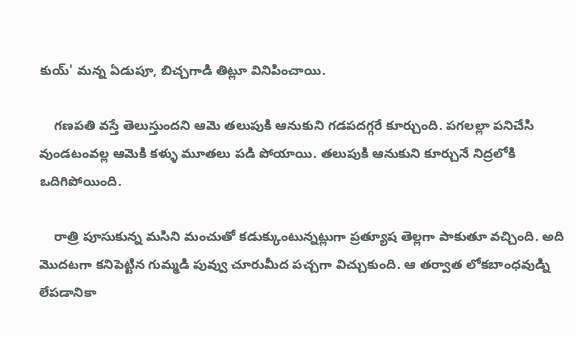కుయ్' మన్న ఏడుపూ, బిచ్చగాడి తిట్లూ వినిపించాయి.

    గణపతి వస్తే తెలుస్తుందని ఆమె తలుపుకి ఆనుకుని గడపదగ్గరే కూర్చుంది. పగలల్లా పనిచేసి వుండటంవల్ల ఆమెకి కళ్ళు మూతలు పడి పోయాయి. తలుపుకి ఆనుకుని కూర్చునే నిద్రలోకి ఒదిగిపోయింది.

    రాత్రి పూసుకున్న మసిని మంచుతో కడుక్కుంటున్నట్లుగా ప్రత్యూష తెల్లగా పాకుతూ వచ్చింది. అది మొదటగా కనిపెట్టిన గుమ్మడి పువ్వు చూరుమీద పచ్చగా విచ్చుకుంది. ఆ తర్వాత లోకబాంధవుడ్ని లేపడానికా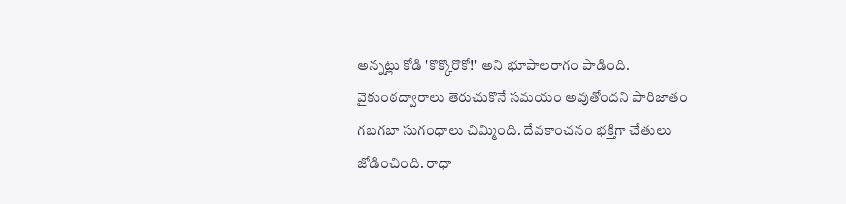అన్నట్లు కోడి 'కొక్కొరొకో!' అని భూపాలరాగం పాడింది. వైకుంఠద్వారాలు తెరుచుకొనే సమయం అవుతోందని పారిజాతం గబగబా సుగంధాలు చిమ్మింది. దేవకాంచనం భక్తిగా చేతులు జోడించింది. రాధా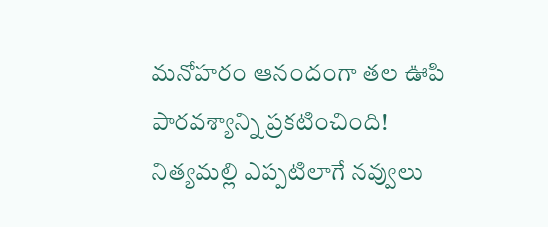మనోహరం ఆనందంగా తల ఊపి పారవశ్యాన్ని ప్రకటించింది! నిత్యమల్లి ఎప్పటిలాగే నవ్వులు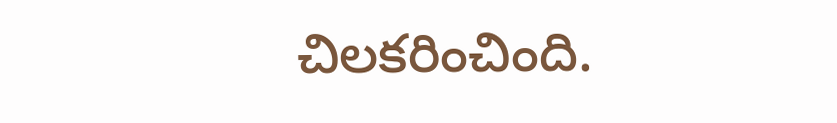చిలకరించింది.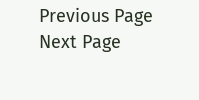Previous Page Next Page